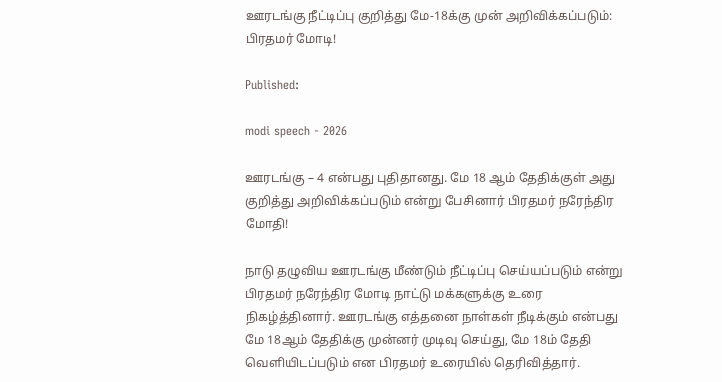ஊரடங்கு நீட்டிப்பு குறித்து மே-18க்கு முன் அறிவிக்கப்படும்: பிரதமர் மோடி!

Published:

modi speech - 2026

ஊரடங்கு – 4 என்பது புதிதானது. மே 18 ஆம் தேதிக்குள் அது குறித்து அறிவிக்கப்படும் என்று பேசினார் பிரதமர் நரேந்திர மோதி!

நாடு தழுவிய ஊரடங்கு மீண்டும் நீட்டிப்பு செய்யப்படும் என்று பிரதமர் நரேந்திர மோடி நாட்டு மக்களுக்கு உரை நிகழ்த்தினார். ஊரடங்கு எத்தனை நாள்கள் நீடிக்கும் என்பது மே 18ஆம் தேதிக்கு முன்னர் முடிவு செய்து, மே 18ம் தேதி வெளியிடப்படும் என பிரதமர் உரையில் தெரிவித்தார்.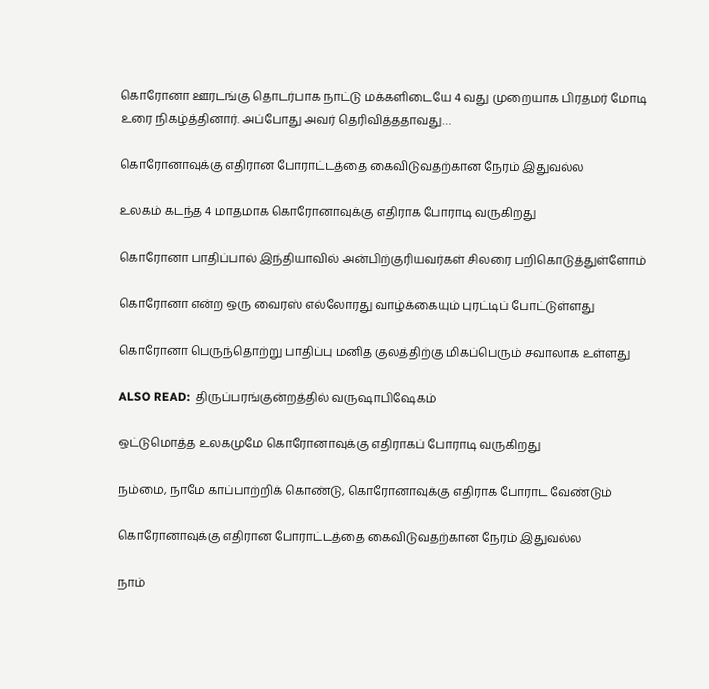கொரோனா ஊரடங்கு தொடர்பாக நாட்டு மக்களிடையே 4 வது முறையாக பிரதமர் மோடி உரை நிகழ்த்தினார். அப்போது அவர் தெரிவித்ததாவது…

கொரோனாவுக்கு எதிரான போராட்டத்தை கைவிடுவதற்கான நேரம் இதுவல்ல

உலகம் கடந்த 4 மாதமாக கொரோனாவுக்கு எதிராக போராடி வருகிறது

கொரோனா பாதிப்பால் இந்தியாவில் அன்பிற்குரியவர்கள் சிலரை பறிகொடுத்துள்ளோம்

கொரோனா என்ற ஒரு வைரஸ் எல்லோரது வாழ்க்கையும் புரட்டிப் போட்டுள்ளது

கொரோனா பெருந்தொற்று பாதிப்பு மனித குலத்திற்கு மிகப்பெரும் சவாலாக உள்ளது

ALSO READ:  திருப்பரங்குன்றத்தில் வருஷாபிஷேகம்

ஒட்டுமொத்த உலகமுமே கொரோனாவுக்கு எதிராகப் போராடி வருகிறது

நம்மை, நாமே காப்பாற்றிக் கொண்டு, கொரோனாவுக்கு எதிராக போராட வேண்டும்

கொரோனாவுக்கு எதிரான போராட்டத்தை கைவிடுவதற்கான நேரம் இதுவல்ல

நாம்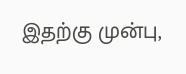இதற்கு முன்பு,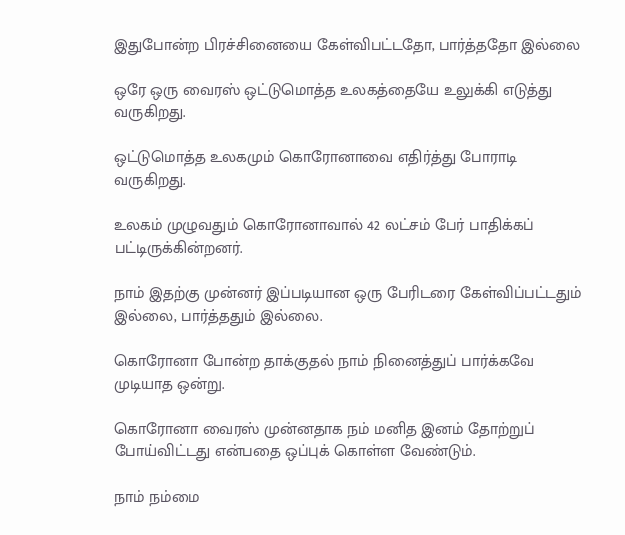இதுபோன்ற பிரச்சினையை கேள்விபட்டதோ, பார்த்ததோ இல்லை

ஒரே ஒரு வைரஸ் ஒட்டுமொத்த உலகத்தையே உலுக்கி எடுத்து வருகிறது.

ஒட்டுமொத்த உலகமும் கொரோனாவை எதிர்த்து போராடி வருகிறது.

உலகம் முழுவதும் கொரோனாவால் 42 லட்சம் பேர் பாதிக்கப் பட்டிருக்கின்றனர்.

நாம் இதற்கு முன்னர் இப்படியான ஒரு பேரிடரை கேள்விப்பட்டதும் இல்லை, பார்த்ததும் இல்லை.

கொரோனா போன்ற தாக்குதல் நாம் நினைத்துப் பார்க்கவே முடியாத ஒன்று.

கொரோனா வைரஸ் முன்னதாக நம் மனித இனம் தோற்றுப் போய்விட்டது என்பதை ஒப்புக் கொள்ள வேண்டும்.

நாம் நம்மை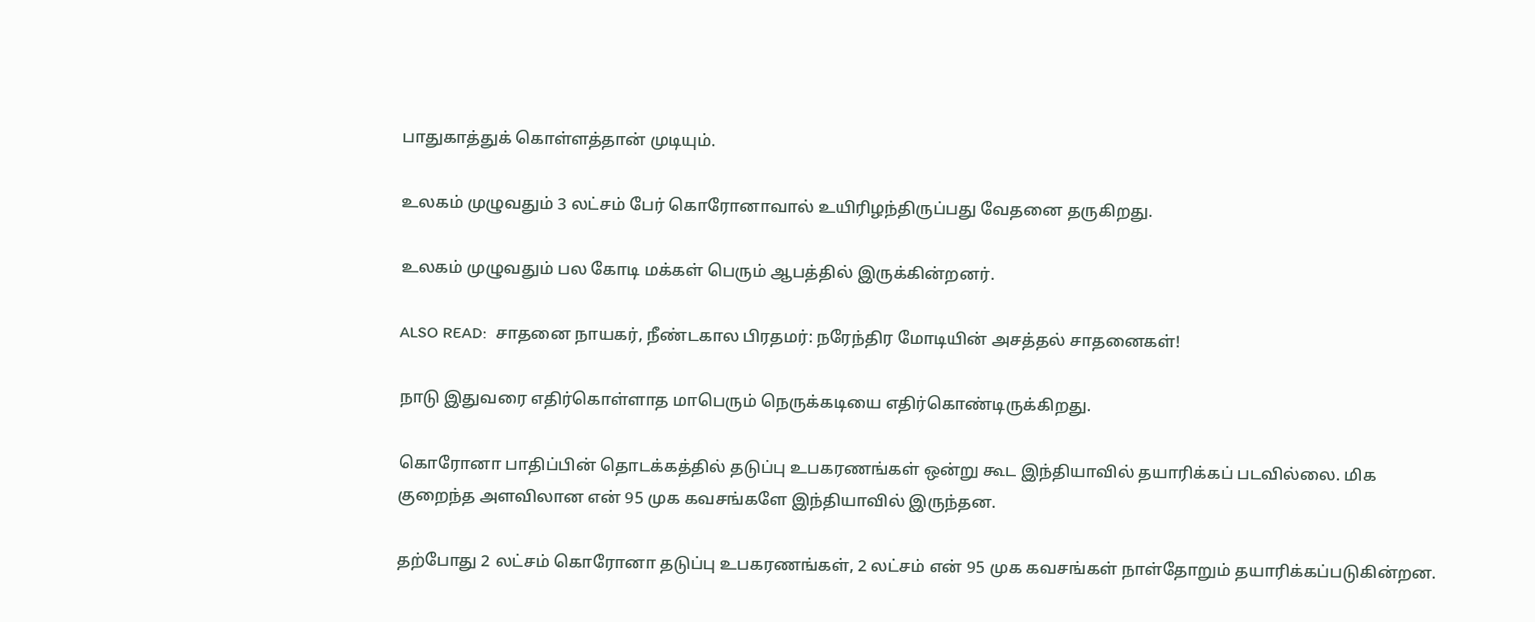பாதுகாத்துக் கொள்ளத்தான் முடியும்.

உலகம் முழுவதும் 3 லட்சம் பேர் கொரோனாவால் உயிரிழந்திருப்பது வேதனை தருகிறது.

உலகம் முழுவதும் பல கோடி மக்கள் பெரும் ஆபத்தில் இருக்கின்றனர்.

ALSO READ:  சாதனை நாயகர், நீண்டகால பிரதமர்: நரேந்திர மோடியின் அசத்தல் சாதனைகள்!

நாடு இதுவரை எதிர்கொள்ளாத மாபெரும் நெருக்கடியை எதிர்கொண்டிருக்கிறது.

கொரோனா பாதிப்பின் தொடக்கத்தில் தடுப்பு உபகரணங்கள் ஒன்று கூட இந்தியாவில் தயாரிக்கப் படவில்லை. மிக குறைந்த அளவிலான என் 95 முக கவசங்களே இந்தியாவில் இருந்தன.

தற்போது 2 லட்சம் கொரோனா தடுப்பு உபகரணங்கள், 2 லட்சம் என் 95 முக கவசங்கள் நாள்தோறும் தயாரிக்கப்படுகின்றன.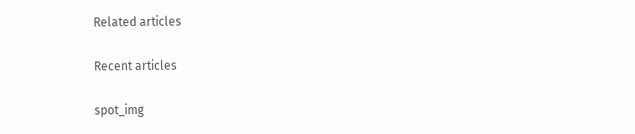Related articles

Recent articles

spot_img